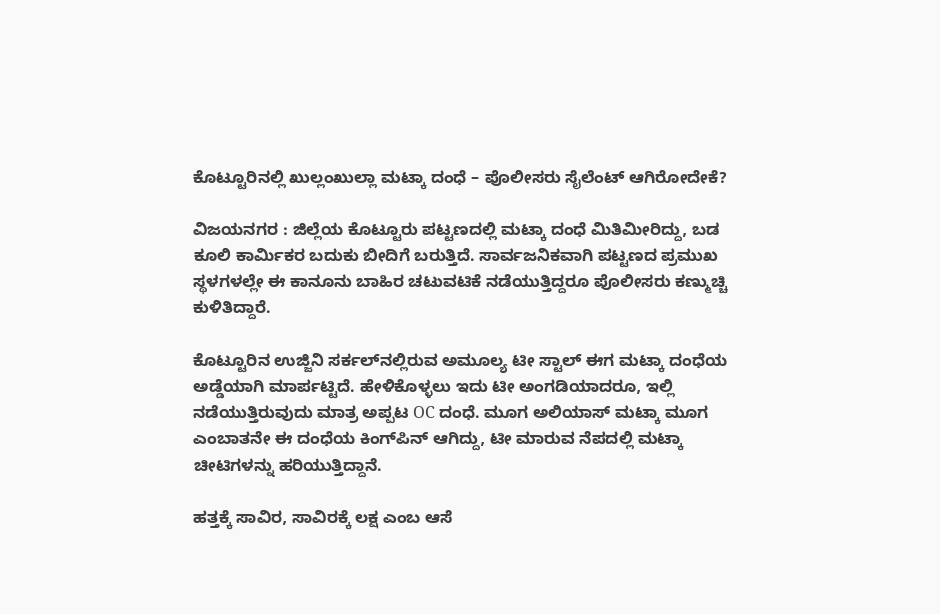ಕೊಟ್ಟೂರಿನಲ್ಲಿ ಖುಲ್ಲಂಖುಲ್ಲಾ ಮಟ್ಕಾ ದಂಧೆ – ಪೊಲೀಸರು ಸೈಲೆಂಟ್ ಆಗಿರೋದೇಕೆ?

ವಿಜಯನಗರ : ಜಿಲ್ಲೆಯ ಕೊಟ್ಟೂರು ಪಟ್ಟಣದಲ್ಲಿ ಮಟ್ಕಾ ದಂಧೆ ಮಿತಿಮೀರಿದ್ದು, ಬಡ ಕೂಲಿ ಕಾರ್ಮಿಕರ ಬದುಕು ಬೀದಿಗೆ ಬರುತ್ತಿದೆ. ಸಾರ್ವಜನಿಕವಾಗಿ ಪಟ್ಟಣದ ಪ್ರಮುಖ ಸ್ಥಳಗಳಲ್ಲೇ ಈ ಕಾನೂನು ಬಾಹಿರ ಚಟುವಟಿಕೆ ನಡೆಯುತ್ತಿದ್ದರೂ ಪೊಲೀಸರು ಕಣ್ಮುಚ್ಚಿ ಕುಳಿತಿದ್ದಾರೆ.

ಕೊಟ್ಟೂರಿನ ಉಜ್ಜಿನಿ ಸರ್ಕಲ್‌ನಲ್ಲಿರುವ ಅಮೂಲ್ಯ ಟೀ ಸ್ಟಾಲ್ ಈಗ ಮಟ್ಕಾ ದಂಧೆಯ ಅಡ್ಡೆಯಾಗಿ ಮಾರ್ಪಟ್ಟಿದೆ. ಹೇಳಿಕೊಳ್ಳಲು ಇದು ಟೀ ಅಂಗಡಿಯಾದರೂ, ಇಲ್ಲಿ ನಡೆಯುತ್ತಿರುವುದು ಮಾತ್ರ ಅಪ್ಪಟ OC ದಂಧೆ. ಮೂಗ ಅಲಿಯಾಸ್ ಮಟ್ಕಾ ಮೂಗ ಎಂಬಾತನೇ ಈ ದಂಧೆಯ ಕಿಂಗ್‌ಪಿನ್ ಆಗಿದ್ದು, ಟೀ ಮಾರುವ ನೆಪದಲ್ಲಿ ಮಟ್ಕಾ ಚೀಟಿಗಳನ್ನು ಹರಿಯುತ್ತಿದ್ದಾನೆ.

ಹತ್ತಕ್ಕೆ ಸಾವಿರ, ಸಾವಿರಕ್ಕೆ ಲಕ್ಷ ಎಂಬ ಆಸೆ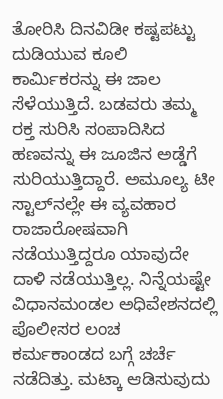ತೋರಿಸಿ ದಿನವಿಡೀ ಕಷ್ಟಪಟ್ಟು ದುಡಿಯುವ ಕೂಲಿ ಕಾರ್ಮಿಕರನ್ನು ಈ ಜಾಲ ಸೆಳೆಯುತ್ತಿದೆ. ಬಡವರು ತಮ್ಮ ರಕ್ತ ಸುರಿಸಿ ಸಂಪಾದಿಸಿದ ಹಣವನ್ನು ಈ ಜೂಜಿನ ಅಡ್ಡೆಗೆ ಸುರಿಯುತ್ತಿದ್ದಾರೆ. ಅಮೂಲ್ಯ ಟೀ ಸ್ಟಾಲ್‌ನಲ್ಲೇ ಈ ವ್ಯವಹಾರ ರಾಜಾರೋಷವಾಗಿ ನಡೆಯುತ್ತಿದ್ದರೂ ಯಾವುದೇ ದಾಳಿ ನಡೆಯುತ್ತಿಲ್ಲ. ನಿನ್ನೆಯಷ್ಟೇ ವಿಧಾನಮಂಡಲ ಅಧಿವೇಶನದಲ್ಲಿ ಪೊಲೀಸರ ಲಂಚ ಕರ್ಮಕಾಂಡದ ಬಗ್ಗೆ ಚರ್ಚೆ ನಡೆದಿತ್ತು. ಮಟ್ಕಾ ಆಡಿಸುವುದು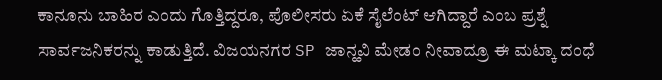ಕಾನೂನು ಬಾಹಿರ ಎಂದು ಗೊತ್ತಿದ್ದರೂ, ಪೊಲೀಸರು ಏಕೆ ಸೈಲೆಂಟ್ ಆಗಿದ್ದಾರೆ ಎಂಬ ಪ್ರಶ್ನೆ ಸಾರ್ವಜನಿಕರನ್ನು ಕಾಡುತ್ತಿದೆ. ವಿಜಯನಗರ SP ಜಾನ್ಹವಿ ಮೇಡಂ ನೀವಾದ್ರೂ ಈ ಮಟ್ಕಾ ದಂಧೆ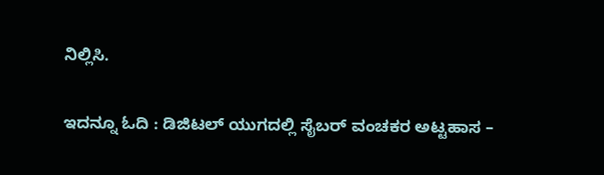ನಿಲ್ಲಿಸಿ.

ಇದನ್ನೂ ಓದಿ : ಡಿಜಿಟಲ್ ಯುಗದಲ್ಲಿ ಸೈಬರ್ ವಂಚಕರ ಅಟ್ಟಹಾಸ –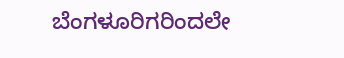ಬೆಂಗಳೂರಿಗರಿಂದಲೇ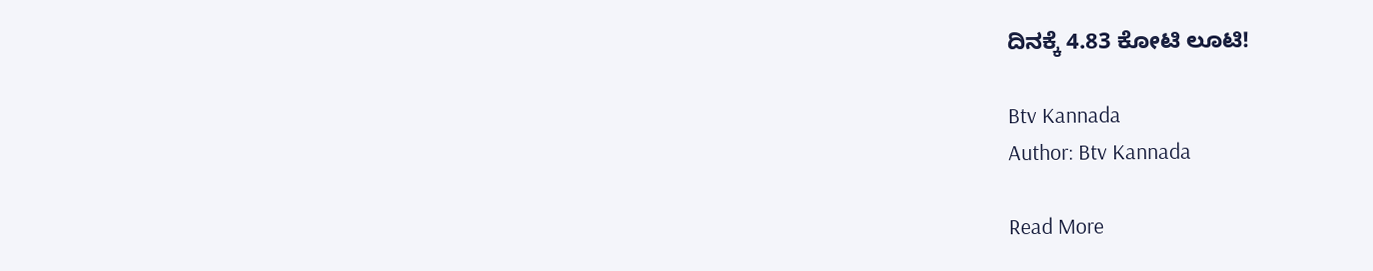ದಿನಕ್ಕೆ 4.83 ಕೋಟಿ ಲೂಟಿ!

Btv Kannada
Author: Btv Kannada

Read More